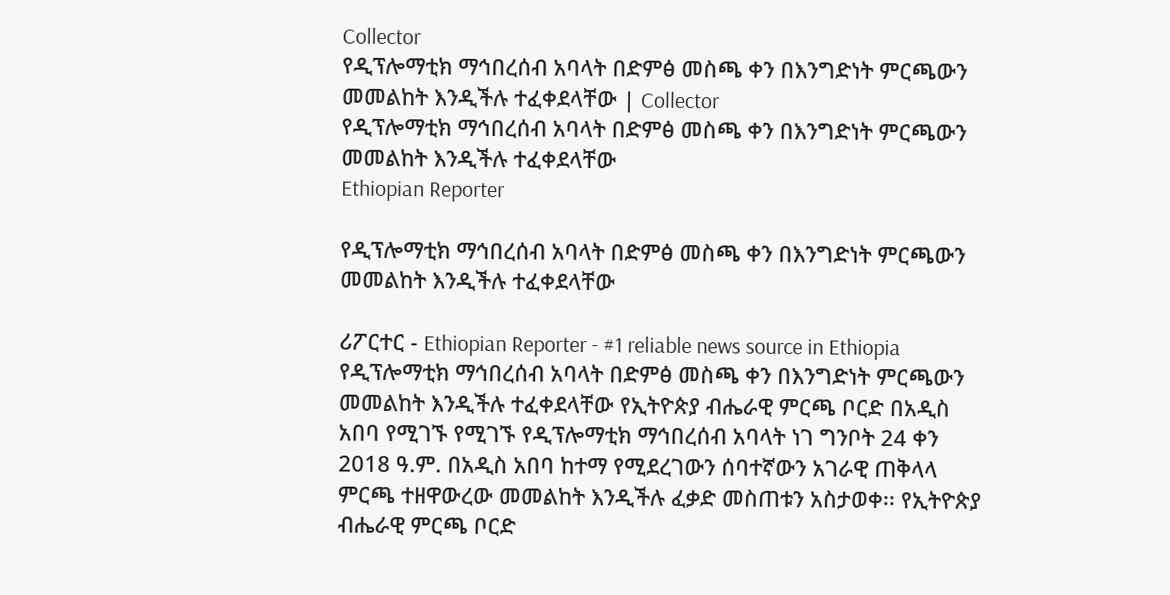Collector
የዲፕሎማቲክ ማኅበረሰብ አባላት በድምፅ መስጫ ቀን በእንግድነት ምርጫውን መመልከት እንዲችሉ ተፈቀደላቸው | Collector
የዲፕሎማቲክ ማኅበረሰብ አባላት በድምፅ መስጫ ቀን በእንግድነት ምርጫውን መመልከት እንዲችሉ ተፈቀደላቸው
Ethiopian Reporter

የዲፕሎማቲክ ማኅበረሰብ አባላት በድምፅ መስጫ ቀን በእንግድነት ምርጫውን መመልከት እንዲችሉ ተፈቀደላቸው

ሪፖርተር - Ethiopian Reporter - #1 reliable news source in Ethiopia የዲፕሎማቲክ ማኅበረሰብ አባላት በድምፅ መስጫ ቀን በእንግድነት ምርጫውን መመልከት እንዲችሉ ተፈቀደላቸው የኢትዮጵያ ብሔራዊ ምርጫ ቦርድ በአዲስ አበባ የሚገኙ የሚገኙ የዲፕሎማቲክ ማኅበረሰብ አባላት ነገ ግንቦት 24 ቀን 2018 ዓ.ም. በአዲስ አበባ ከተማ የሚደረገውን ሰባተኛውን አገራዊ ጠቅላላ ምርጫ ተዘዋውረው መመልከት እንዲችሉ ፈቃድ መስጠቱን አስታወቀ፡፡ የኢትዮጵያ ብሔራዊ ምርጫ ቦርድ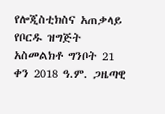የሎጂስቲክስና አጠቃላይ የቦርዱ ዝግጅት አስመልክቶ ግንቦት 21 ቀን 2018 ዓ.ም. ጋዜጣዊ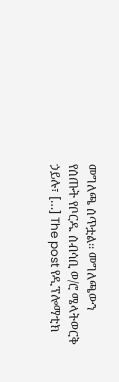መግለጫ ሰጥቷል፡፡ መግለጫውን የሰጡት የቦርዱ ሰብሳቢ ወ/ሮ ሜላትወርቅ ኃይሉ፣ […] The post የዲፕሎማቲክ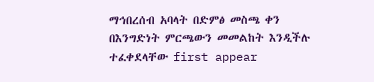ማኅበረሰብ አባላት በድምፅ መስጫ ቀን በእንግድነት ምርጫውን መመልከት እንዲችሉ ተፈቀደላቸው first appear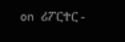on ሪፖርተር -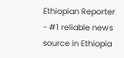Ethiopian Reporter - #1 reliable news source in Ethiopia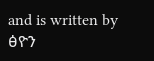and is written by ፅዮን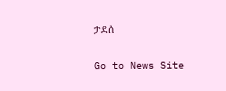ታደሰ

Go to News Site